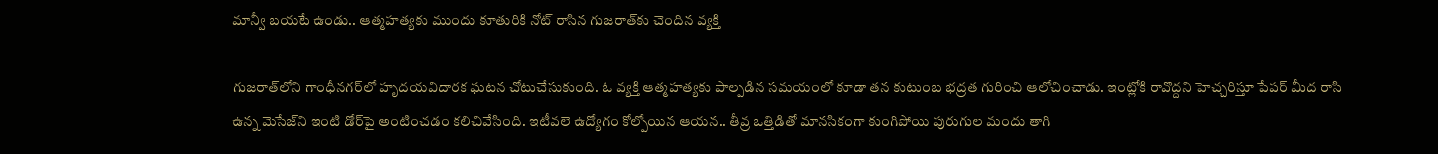మాన్వీ బయటే ఉండు.. ఆత్మహత్యకు ముందు కూతురికి నోట్‌ రాసిన గుజరాత్‌కు చెందిన వ్యక్తి

గుజరాత్‌లోని గాంధీనగర్‌లో హృదయవిదారక ఘటన చోటుచేసుకుంది. ఓ వ్యక్తి ఆత్మహత్యకు పాల్పడిన సమయంలో కూడా తన కుటుంబ భద్రత గురించి ఆలోచించాడు. ఇంట్లోకి రావొద్దని హెచ్చరిస్తూ పేపర్‌ మీద రాసి ఉన్న మెసేజ్‌ని ఇంటి డోర్‌పై అంటించడం కలిచివేసింది. ఇటీవలె ఉద్యోగం కోల్పోయిన ఆయన.. తీవ్ర ఒత్తిడితో మానసికంగా కుంగిపోయి పురుగుల మందు తాగి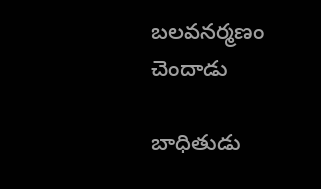బలవనర్మణం చెందాడు

బాధితుడు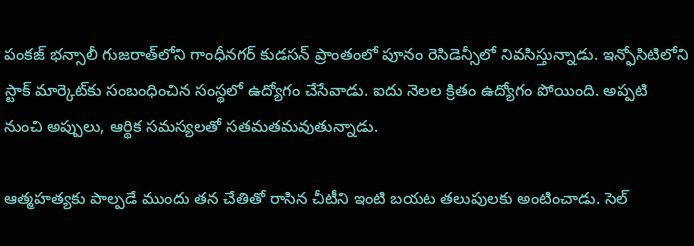పంకజ్‌ భన్సాలీ గుజరాత్‌లోని గాంధీనగర్‌ కుడసన్‌ ప్రాంతంలో పూనం రెసిడెన్సీలో నివసిస్తున్నాడు. ఇన్ఫోసిటిలోని స్టాక్‌ మార్కెట్‌కు సంబంధించిన సంస్థలో ఉద్యోగం చేసేవాడు. ఐదు నెలల క్రితం ఉద్యోగం పోయింది. అప్పటి నుంచి అప్పులు, ఆర్థిక సమస్యలతో సతమతమవుతున్నాడు.

ఆత్మహత్యకు పాల్పడే ముందు తన చేతితో రాసిన చీటీని ఇంటి బయట తలుపులకు అంటించాడు. సెల్‌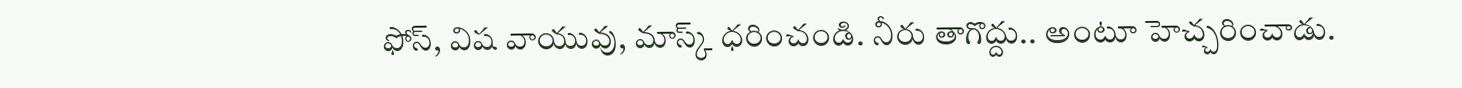ఫోస్‌, విష వాయువు, మాస్క్‌ ధరించండి. నీరు తాగొద్దు.. అంటూ హెచ్చరించాడు.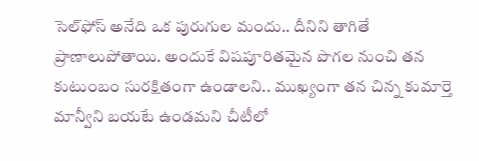సెల్‌ఫోస్‌ అనేది ఒక పురుగుల మందు.. దీనిని తాగితే ప్రాణాలుపోతాయి. అందుకే విషపూరితమైన పొగల నుంచి తన కుటుంబం సురక్షితంగా ఉండాలని.. ముఖ్యంగా తన చిన్న కుమార్తె మాన్వీని బయటే ఉండమని చీటీలో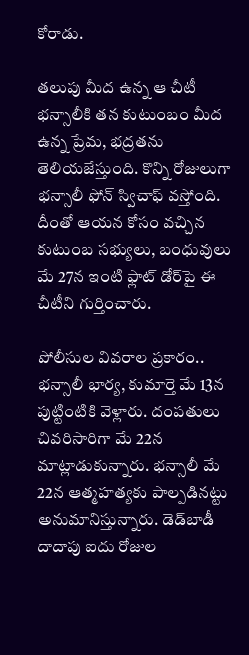కోరాడు.

తలుపు మీద ఉన్న ఆ చీటీ భన్సాలీకి తన కుటుంబం మీద ఉన్న ప్రేమ, భద్రతను తెలియజేస్తుంది. కొన్ని రోజులుగా భన్సాలీ ఫోన్‌ స్విచాఫ్‌ వస్తోంది. దీంతో ఆయన కోసం వచ్చిన కుటుంబ సభ్యులు, బంధువులు మే 27న ఇంటి ఫ్లాట్‌ డోర్‌పై ఈ చీటీని గుర్తించారు.

పోలీసుల వివరాల ప్రకారం.. భన్సాలీ భార్య, కుమార్తె మే 13న పుట్టింటికి వెళ్లారు. దంపతులు చివరిసారిగా మే 22న మాట్లాడుకున్నారు. భన్సాలీ మే 22న ఆత్మహత్యకు పాల్పడినట్టు అనుమానిస్తున్నారు. డెడ్‌బాడీ దాదాపు ఐదు రోజుల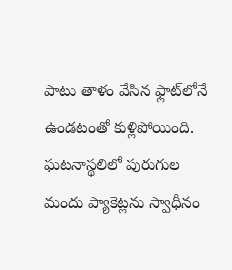పాటు తాళం వేసిన ఫ్లాట్‌లోనే ఉండటంతో కుళ్లిపోయింది. ఘటనాస్థలిలో పురుగుల మందు ప్యాకెట్లను స్వాధీనం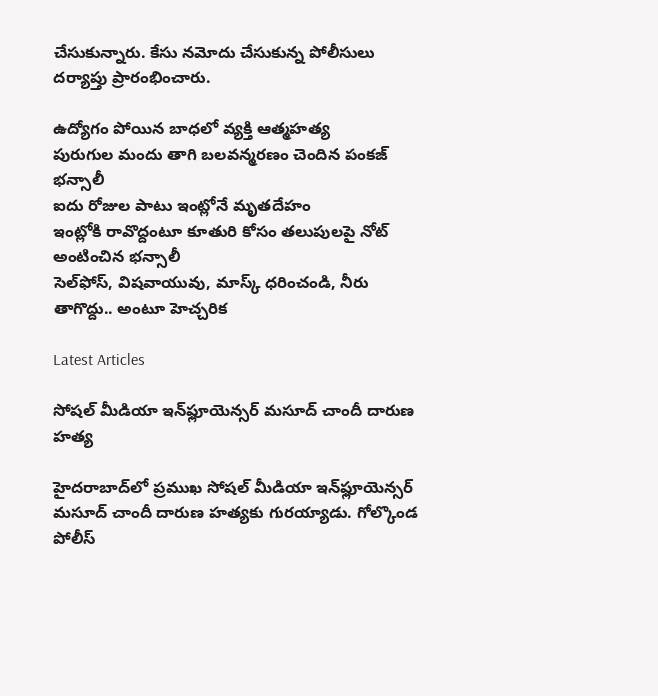చేసుకున్నారు. కేసు నమోదు చేసుకున్న పోలీసులు దర్యాప్తు ప్రారంభించారు.

ఉద్యోగం పోయిన బాధలో వ్యక్తి ఆత్మహత్య
పురుగుల మందు తాగి బలవన్మరణం చెందిన పంకజ్‌ భన్సాలీ
ఐదు రోజుల పాటు ఇంట్లోనే మృతదేహం
ఇంట్లోకి రావొద్దంటూ కూతురి కోసం తలుపులపై నోట్‌ అంటించిన భన్సాలీ
సెల్‌ఫోస్‌, విషవాయువు, మాస్క్‌ ధరించండి, నీరు తాగొద్దు.. అంటూ హెచ్చరిక

Latest Articles

సోషల్ మీడియా ఇన్‌ఫ్లూయెన్సర్ మసూద్ చాందీ దారుణ హత్య

హైదరాబాద్‌లో ప్రముఖ సోషల్ మీడియా ఇన్‌ఫ్లూయెన్సర్ మసూద్ చాందీ దారుణ హత్యకు గురయ్యాడు. గోల్కొండ పోలీస్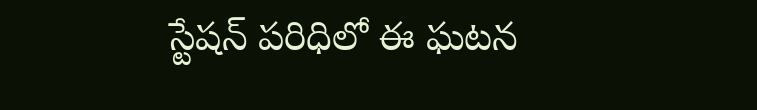స్టేషన్ పరిధిలో ఈ ఘటన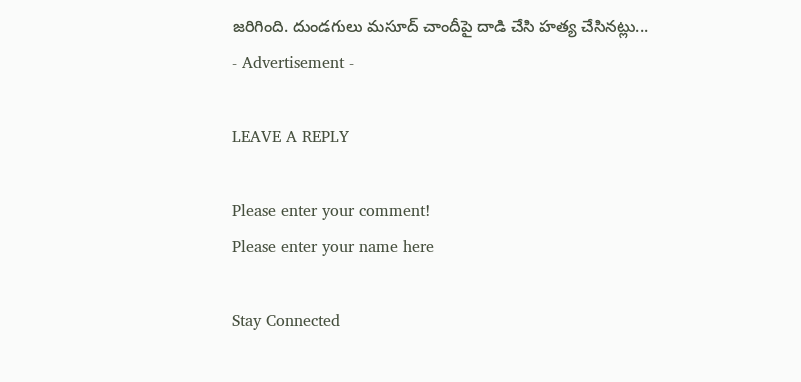జరిగింది. దుండగులు మసూద్ చాందీపై దాడి చేసి హత్య చేసినట్లు...
- Advertisement -

LEAVE A REPLY

Please enter your comment!
Please enter your name here

Stay Connected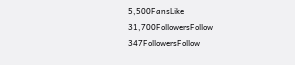5,500FansLike
31,700FollowersFollow
347FollowersFollow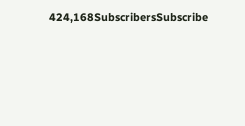424,168SubscribersSubscribe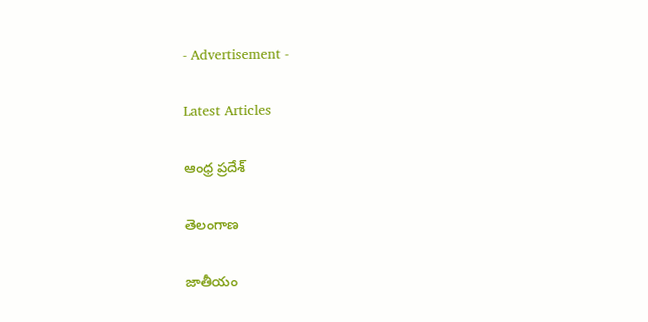- Advertisement -

Latest Articles

ఆంధ్ర ప్రదేశ్

తెలంగాణ

జాతీయం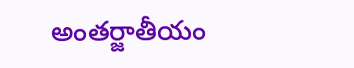అంతర్జాతీయం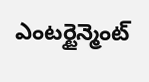ఎంటర్టైన్మెంట్